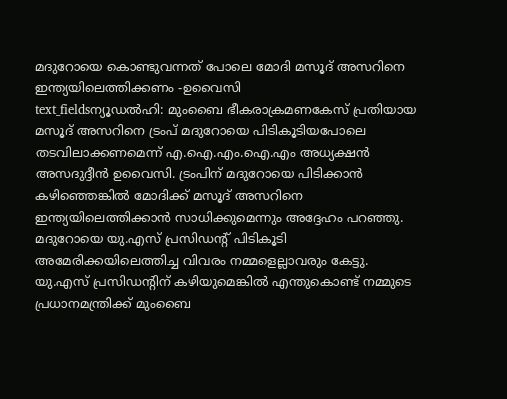മദുറോയെ കൊണ്ടുവന്നത് പോലെ മോദി മസൂദ് അസറിനെ ഇന്ത്യയിലെത്തിക്കണം -ഉവൈസി
text_fieldsന്യൂഡൽഹി: മുംബൈ ഭീകരാക്രമണകേസ് പ്രതിയായ മസൂദ് അസറിനെ ട്രംപ് മദുറോയെ പിടികൂടിയപോലെ തടവിലാക്കണമെന്ന് എ.ഐ.എം.ഐ.എം അധ്യക്ഷൻ അസദുദ്ദീൻ ഉവൈസി. ട്രംപിന് മദുറോയെ പിടിക്കാൻ കഴിഞ്ഞെങ്കിൽ മോദിക്ക് മസൂദ് അസറിനെ ഇന്ത്യയിലെത്തിക്കാൻ സാധിക്കുമെന്നും അദ്ദേഹം പറഞ്ഞു.
മദുറോയെ യു.എസ് പ്രസിഡന്റ് പിടികൂടി അമേരിക്കയിലെത്തിച്ച വിവരം നമ്മളെല്ലാവരും കേട്ടു. യു.എസ് പ്രസിഡന്റിന് കഴിയുമെങ്കിൽ എന്തുകൊണ്ട് നമ്മുടെ പ്രധാനമന്ത്രിക്ക് മുംബൈ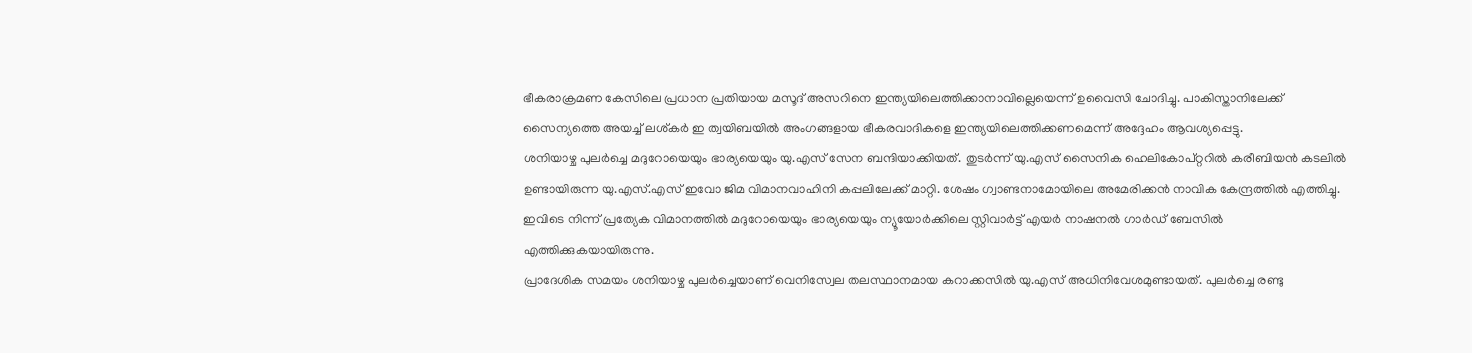ഭീകരാക്രമണ കേസിലെ പ്രധാന പ്രതിയായ മസൂദ് അസറിനെ ഇന്ത്യയിലെത്തിക്കാനാവില്ലെയെന്ന് ഉവൈസി ചോദിച്ചു. പാകിസ്താനിലേക്ക് സൈന്യത്തെ അയച്ച് ലശ്കർ ഇ ത്വയിബയിൽ അംഗങ്ങളായ ഭീകരവാദികളെ ഇന്ത്യയിലെത്തിക്കണമെന്ന് അദ്ദേഹം ആവശ്യപ്പെട്ടു.
ശനിയാഴ്ച പുലർച്ചെ മദുറോയെയും ഭാര്യയെയും യു.എസ് സേന ബന്ദിയാക്കിയത്. തുടർന്ന് യു.എസ് സൈനിക ഹെലികോപ്റ്ററിൽ കരീബിയൻ കടലിൽ ഉണ്ടായിരുന്ന യു.എസ്.എസ് ഇവോ ജിമ വിമാനവാഹിനി കപ്പലിലേക്ക് മാറ്റി. ശേഷം ഗ്വാണ്ടനാമോയിലെ അമേരിക്കൻ നാവിക കേന്ദ്രത്തിൽ എത്തിച്ചു. ഇവിടെ നിന്ന് പ്രത്യേക വിമാനത്തിൽ മദുറോയെയും ഭാര്യയെയും ന്യൂയോർക്കിലെ സ്റ്റിവാർട്ട് എയർ നാഷനൽ ഗാർഡ് ബേസിൽ എത്തിക്കുകയായിരുന്നു.
പ്രാദേശിക സമയം ശനിയാഴ്ച പുലർച്ചെയാണ് വെനിസ്വേല തലസ്ഥാനമായ കറാക്കസിൽ യു.എസ് അധിനിവേശമുണ്ടായത്. പുലർച്ചെ രണ്ടു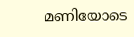മണിയോടെ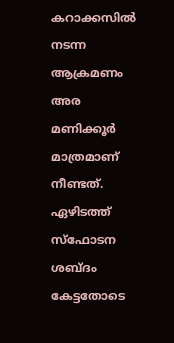കറാക്കസിൽ നടന്ന ആക്രമണം അര മണിക്കൂർ മാത്രമാണ് നീണ്ടത്. ഏഴിടത്ത് സ്ഫോടന ശബ്ദം കേട്ടതോടെ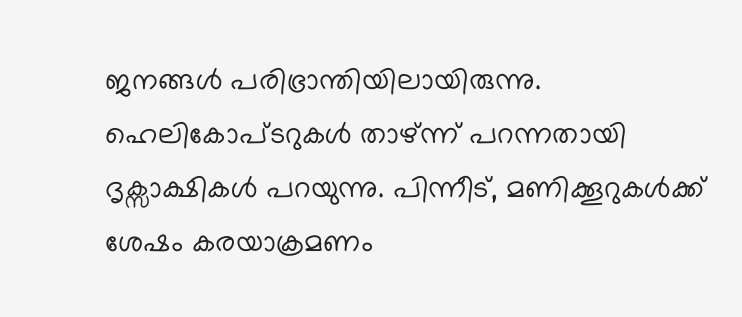ജനങ്ങൾ പരിഭ്രാന്തിയിലായിരുന്നു. ഹെലികോപ്ടറുകൾ താഴ്ന്ന് പറന്നതായി ദൃക്സാക്ഷികൾ പറയുന്നു. പിന്നീട്, മണിക്കൂറുകൾക്ക് ശേഷം കരയാക്രമണം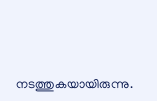നടത്തുകയായിരുന്നു.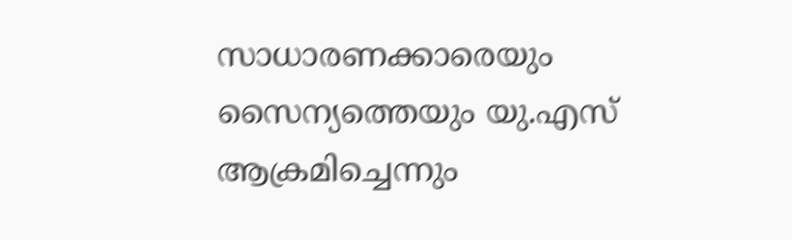സാധാരണക്കാരെയും സൈന്യത്തെയും യു.എസ് ആക്രമിച്ചെന്നും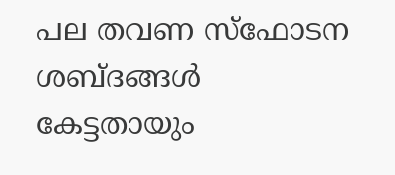പല തവണ സ്ഫോടന ശബ്ദങ്ങൾ കേട്ടതായും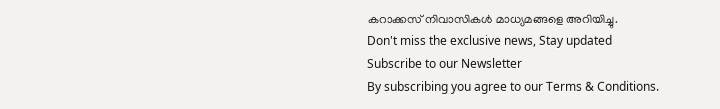കറാക്കസ് നിവാസികൾ മാധ്യമങ്ങളെ അറിയിച്ചു.
Don't miss the exclusive news, Stay updated
Subscribe to our Newsletter
By subscribing you agree to our Terms & Conditions.